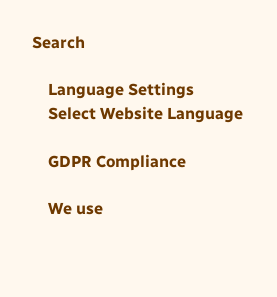Search

    Language Settings
    Select Website Language

    GDPR Compliance

    We use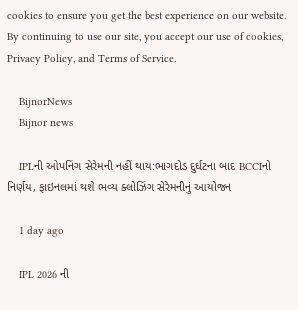cookies to ensure you get the best experience on our website. By continuing to use our site, you accept our use of cookies, Privacy Policy, and Terms of Service.

    BijnorNews
    Bijnor news

    IPLની ઓપનિંગ સેરેમની નહીં થાય:ભાગદોડ દુર્ઘટના બાદ BCCIનો નિર્ણય, ફાઇનલમાં થશે ભવ્ય ક્લોઝિંગ સેરેમનીનું આયોજન

    1 day ago

    IPL 2026 ની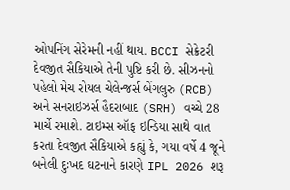ઓપનિંગ સેરેમની નહીં થાય. BCCI સેક્રેટરી દેવજીત સૈકિયાએ તેની પુષ્ટિ કરી છે. સીઝનનો પહેલો મેચ રોયલ ચેલેન્જર્સ બેંગલુરુ (RCB) અને સનરાઇઝર્સ હૈદરાબાદ (SRH) વચ્ચે 28 માર્ચે રમાશે. ટાઇમ્સ ઑફ ઇન્ડિયા સાથે વાત કરતા દેવજીત સૈકિયાએ કહ્યું કે, ગયા વર્ષે 4 જૂને બનેલી દુઃખદ ઘટનાને કારણે IPL 2026 શરૂ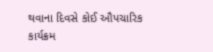થવાના દિવસે કોઈ ઔપચારિક કાર્યક્રમ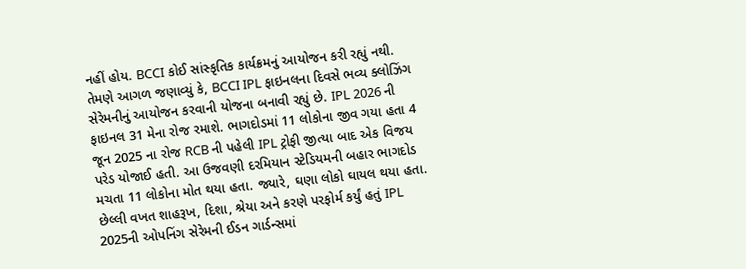નહીં હોય. BCCI કોઈ સાંસ્કૃતિક કાર્યક્રમનું આયોજન કરી રહ્યું નથી. તેમણે આગળ જણાવ્યું કે, BCCI IPL ફાઇનલના દિવસે ભવ્ય ક્લોઝિંગ સેરેમનીનું આયોજન કરવાની યોજના બનાવી રહ્યું છે. IPL 2026 ની ફાઇનલ 31 મેના રોજ રમાશે. ભાગદોડમાં 11 લોકોના જીવ ગયા હતા 4 જૂન 2025 ના રોજ RCB ની પહેલી IPL ટ્રોફી જીત્યા બાદ એક વિજય પરેડ યોજાઈ હતી. આ ઉજવણી દરમિયાન સ્ટેડિયમની બહાર ભાગદોડ મચતા 11 લોકોના મોત થયા હતા. જ્યારે, ઘણા લોકો ઘાયલ થયા હતા. છેલ્લી વખત શાહરૂખ, દિશા, શ્રેયા અને કરણે પરફોર્મ કર્યું હતું IPL 2025ની ઓપનિંગ સેરેમની ઈડન ગાર્ડન્સમાં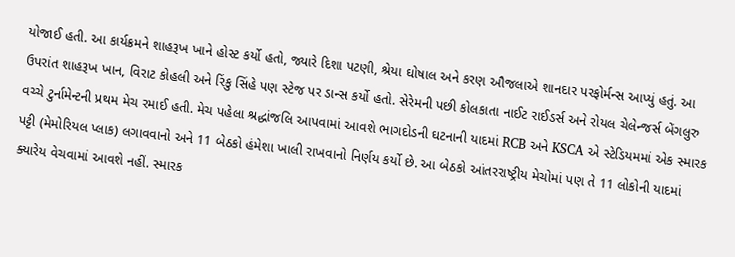યોજાઈ હતી. આ કાર્યક્રમને શાહરૂખ ખાને હોસ્ટ કર્યો હતો, જ્યારે દિશા પટણી, શ્રેયા ઘોષાલ અને કરણ ઔજલાએ શાનદાર પરફોર્મન્સ આપ્યું હતું. આ ઉપરાંત શાહરૂખ ખાન, વિરાટ કોહલી અને રિંકુ સિંહે પણ સ્ટેજ પર ડાન્સ કર્યો હતો. સેરેમની પછી કોલકાતા નાઈટ રાઈડર્સ અને રોયલ ચેલેન્જર્સ બેંગલુરુ વચ્ચે ટુર્નામેન્ટની પ્રથમ મેચ રમાઈ હતી. મેચ પહેલા શ્રદ્ધાંજલિ આપવામાં આવશે ભાગદોડની ઘટનાની યાદમાં RCB અને KSCA એ સ્ટેડિયમમાં એક સ્મારક પટ્ટી (મેમોરિયલ પ્લાક) લગાવવાનો અને 11 બેઠકો હંમેશા ખાલી રાખવાનો નિર્ણય કર્યો છે. આ બેઠકો આંતરરાષ્ટ્રીય મેચોમાં પણ તે 11 લોકોની યાદમાં ક્યારેય વેચવામાં આવશે નહીં. સ્મારક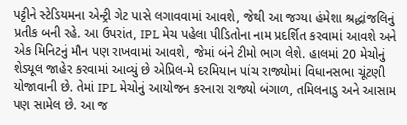પટ્ટીને સ્ટેડિયમના એન્ટ્રી ગેટ પાસે લગાવવામાં આવશે, જેથી આ જગ્યા હંમેશા શ્રદ્ધાંજલિનું પ્રતીક બની રહે. આ ઉપરાંત, IPL મેચ પહેલા પીડિતોના નામ પ્રદર્શિત કરવામાં આવશે અને એક મિનિટનું મૌન પણ રાખવામાં આવશે, જેમાં બંને ટીમો ભાગ લેશે. હાલમાં 20 મેચોનું શેડ્યૂલ જાહેર કરવામાં આવ્યું છે એપ્રિલ-મે દરમિયાન પાંચ રાજ્યોમાં વિધાનસભા ચૂંટણી યોજાવાની છે. તેમાં IPL મેચોનું આયોજન કરનારા રાજ્યો બંગાળ, તમિલનાડુ અને આસામ પણ સામેલ છે. આ જ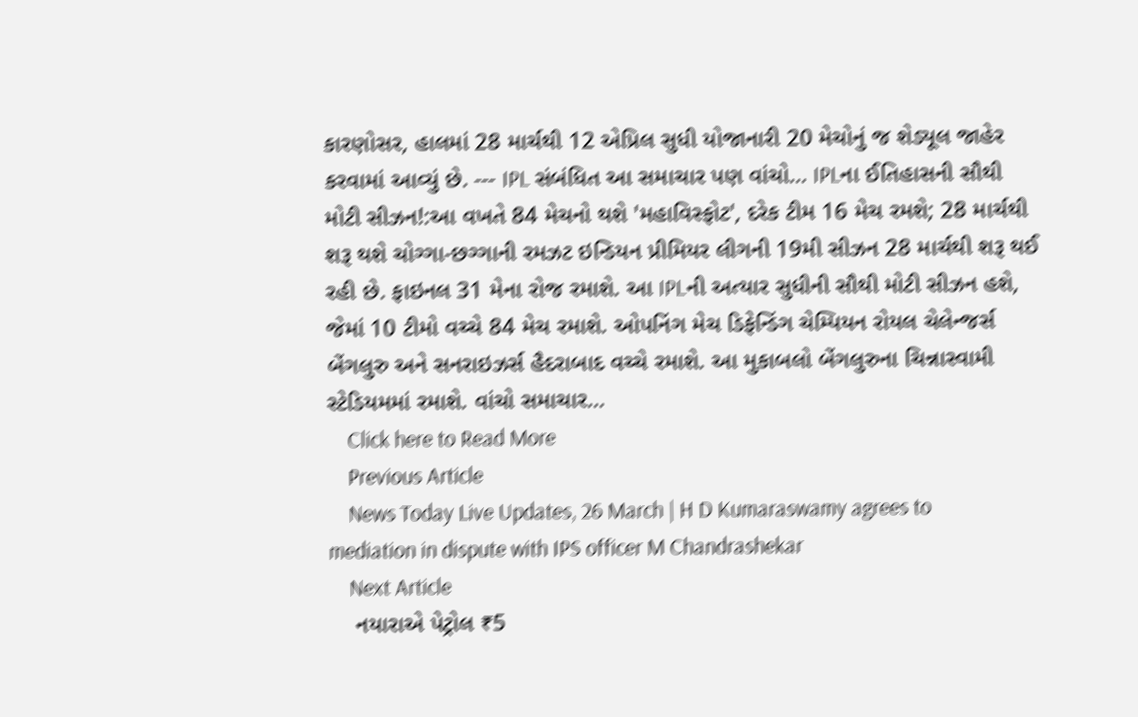કારણોસર, હાલમાં 28 માર્ચથી 12 એપ્રિલ સુધી યોજાનારી 20 મેચોનું જ શેડ્યૂલ જાહેર કરવામાં આવ્યું છે. --- IPL સંબંધિત આ સમાચાર પણ વાંચો… IPLના ઈતિહાસની સૌથી મોટી સીઝન!:આ વખતે 84 મેચનો થશે 'મહાવિસ્ફોટ', દરેક ટીમ 16 મેચ રમશે; 28 માર્ચથી શરૂ થશે ચોગ્ગા-છગ્ગાની રમઝટ ઇન્ડિયન પ્રીમિયર લીગની 19મી સીઝન 28 માર્ચથી શરૂ થઈ રહી છે. ફાઇનલ 31 મેના રોજ રમાશે. આ IPLની અત્યાર સુધીની સૌથી મોટી સીઝન હશે, જેમાં 10 ટીમો વચ્ચે 84 મેચ રમાશે. ઓપનિંગ મેચ ડિફેન્ડિંગ ચેમ્પિયન રોયલ ચેલેન્જર્સ બેંગલુરુ અને સનરાઇઝર્સ હૈદરાબાદ વચ્ચે રમાશે. આ મુકાબલો બેંગલુરુના ચિન્નાસ્વામી સ્ટેડિયમમાં રમાશે. વાંચો સમાચાર…
    Click here to Read More
    Previous Article
    News Today Live Updates, 26 March | H D Kumaraswamy agrees to mediation in dispute with IPS officer M Chandrashekar
    Next Article
    નયારાએ પેટ્રોલ ₹5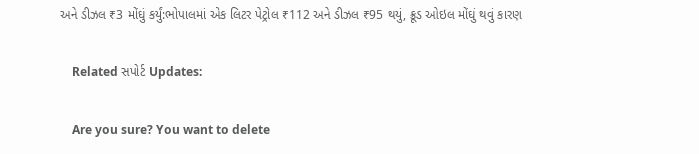અને ડીઝલ ₹3 મોંઘું કર્યું:ભોપાલમાં એક લિટર પેટ્રોલ ₹112 અને ડીઝલ ₹95 થયું, ક્રૂડ ઓઇલ મોંઘું થવું કારણ

    Related સપોર્ટ Updates:

    Are you sure? You want to delete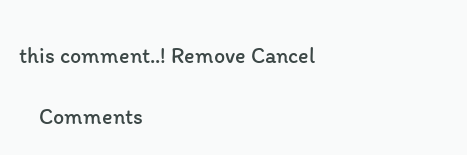this comment..! Remove Cancel

    Comments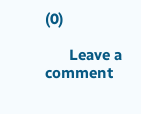(0)

      Leave a comment